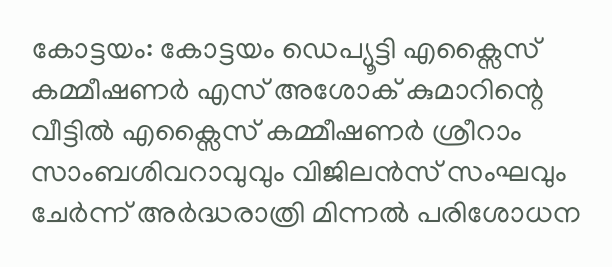കോട്ടയം: കോട്ടയം ഡെപ്യൂട്ടി എക്സൈസ് കമ്മീഷണർ എസ് അശോക് കുമാറിന്റെ വീട്ടിൽ എക്സൈസ് കമ്മീഷണർ ശ്രീറാം സാംബശിവറാവുവും വിജിലൻസ് സംഘവും ചേർന്ന് അർദ്ധരാത്രി മിന്നൽ പരിശോധന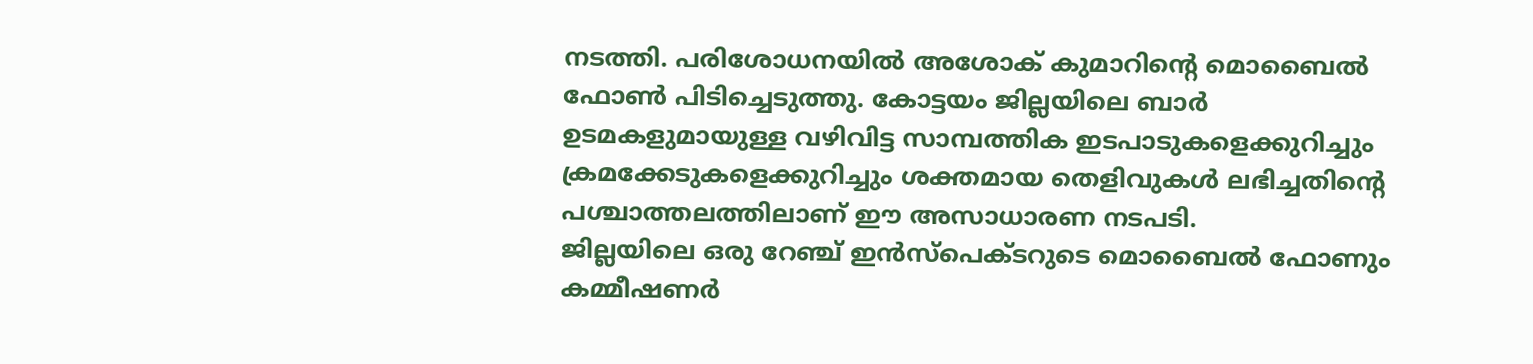നടത്തി. പരിശോധനയിൽ അശോക് കുമാറിന്റെ മൊബൈൽ ഫോൺ പിടിച്ചെടുത്തു. കോട്ടയം ജില്ലയിലെ ബാർ ഉടമകളുമായുള്ള വഴിവിട്ട സാമ്പത്തിക ഇടപാടുകളെക്കുറിച്ചും ക്രമക്കേടുകളെക്കുറിച്ചും ശക്തമായ തെളിവുകൾ ലഭിച്ചതിന്റെ പശ്ചാത്തലത്തിലാണ് ഈ അസാധാരണ നടപടി.
ജില്ലയിലെ ഒരു റേഞ്ച് ഇൻസ്പെക്ടറുടെ മൊബൈൽ ഫോണും കമ്മീഷണർ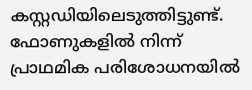കസ്റ്റഡിയിലെടുത്തിട്ടുണ്ട്. ഫോണുകളിൽ നിന്ന് പ്രാഥമിക പരിശോധനയിൽ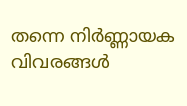തന്നെ നിർണ്ണായക വിവരങ്ങൾ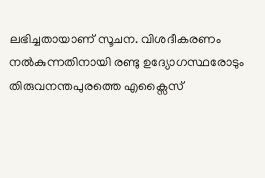ലഭിച്ചതായാണ് സൂചന. വിശദീകരണം നൽകുന്നതിനായി രണ്ടു ഉദ്യോഗസ്ഥരോടും തിരുവനന്തപുരത്തെ എക്സൈസ്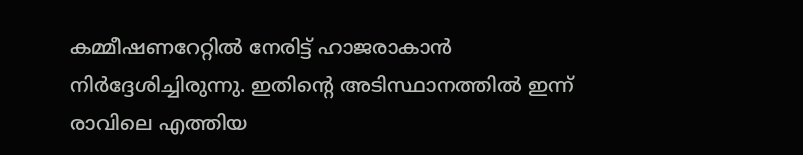കമ്മീഷണറേറ്റിൽ നേരിട്ട് ഹാജരാകാൻ നിർദ്ദേശിച്ചിരുന്നു. ഇതിന്റെ അടിസ്ഥാനത്തിൽ ഇന്ന് രാവിലെ എത്തിയ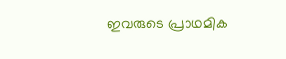ഇവരുടെ പ്രാഥമിക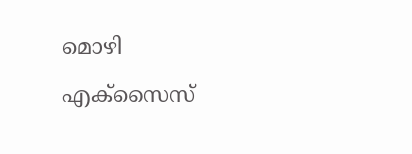മൊഴി എക്സൈസ്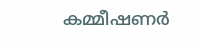കമ്മീഷണർ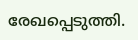രേഖപ്പെടുത്തി.